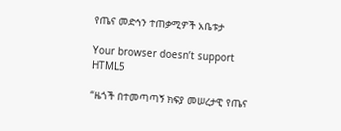የጤና መድኅን ተጠቃሚዎች አቤቱታ

Your browser doesn’t support HTML5

“ዜጎች በተመጣጣኝ ክፍያ መሠረታዊ የጤና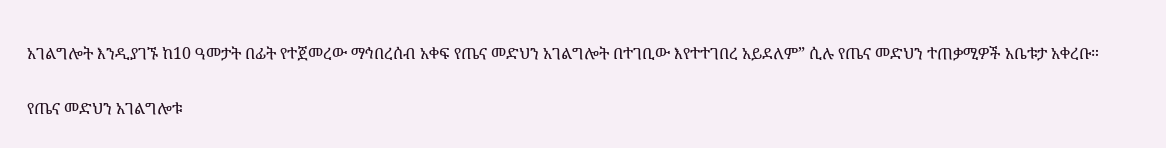አገልግሎት እንዲያገኙ ከ10 ዓመታት በፊት የተጀመረው ማኅበረሰብ አቀፍ የጤና መድህን አገልግሎት በተገቢው እየተተገበረ አይደለም” ሲሉ የጤና መድህን ተጠቃሚዎች አቤቱታ አቀረቡ።

የጤና መድህን አገልግሎቱ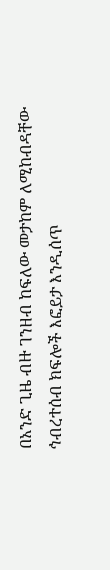በአንድ ጊዜ ብዙ ገንዘብ ከፍለው መታከም ለሚከብዳቸው ኅብረተሰብ ክፍሎች እፎይታ እንዲሰጥ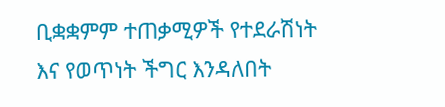ቢቋቋምም ተጠቃሚዎች የተደራሽነት እና የወጥነት ችግር እንዳለበት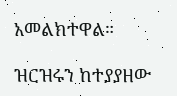አመልክተዋል።

ዝርዝሩን ከተያያዘው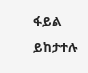ፋይል ይከታተሉ